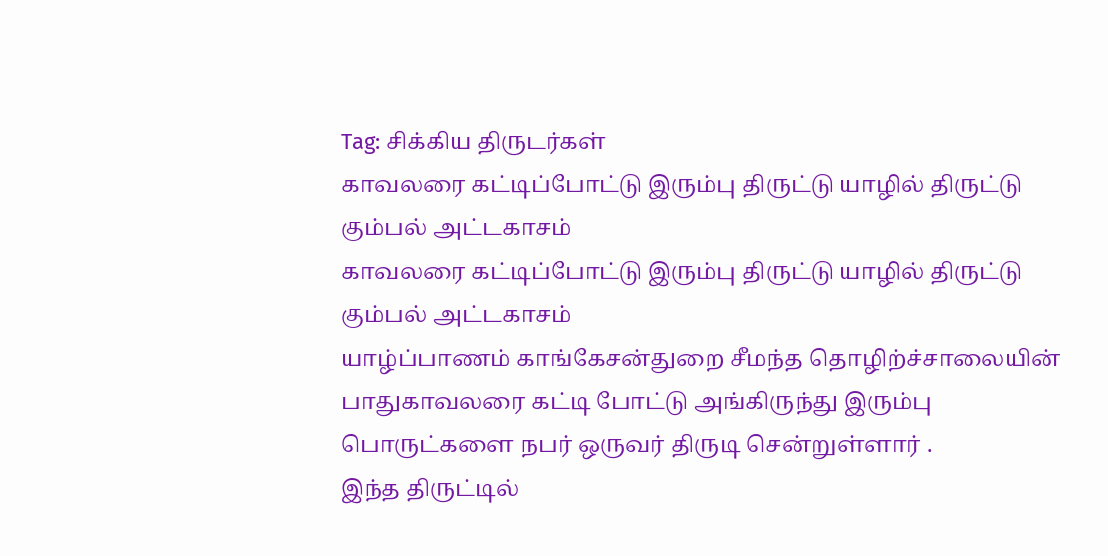Tag: சிக்கிய திருடர்கள்
காவலரை கட்டிப்போட்டு இரும்பு திருட்டு யாழில் திருட்டு கும்பல் அட்டகாசம்
காவலரை கட்டிப்போட்டு இரும்பு திருட்டு யாழில் திருட்டு கும்பல் அட்டகாசம்
யாழ்ப்பாணம் காங்கேசன்துறை சீமந்த தொழிற்ச்சாலையின் பாதுகாவலரை கட்டி போட்டு அங்கிருந்து இரும்பு பொருட்களை நபர் ஒருவர் திருடி சென்றுள்ளார் .
இந்த திருட்டில்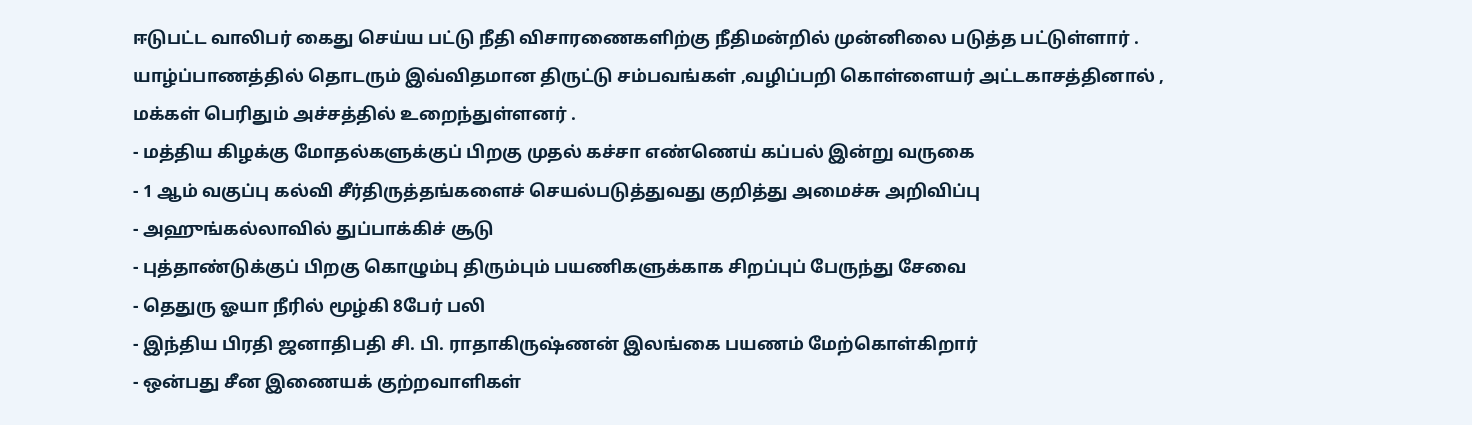ஈடுபட்ட வாலிபர் கைது செய்ய பட்டு நீதி விசாரணைகளிற்கு நீதிமன்றில் முன்னிலை படுத்த பட்டுள்ளார் .
யாழ்ப்பாணத்தில் தொடரும் இவ்விதமான திருட்டு சம்பவங்கள் ,வழிப்பறி கொள்ளையர் அட்டகாசத்தினால் , மக்கள் பெரிதும் அச்சத்தில் உறைந்துள்ளனர் .
- மத்திய கிழக்கு மோதல்களுக்குப் பிறகு முதல் கச்சா எண்ணெய் கப்பல் இன்று வருகை
- 1 ஆம் வகுப்பு கல்வி சீர்திருத்தங்களைச் செயல்படுத்துவது குறித்து அமைச்சு அறிவிப்பு
- அஹுங்கல்லாவில் துப்பாக்கிச் சூடு
- புத்தாண்டுக்குப் பிறகு கொழும்பு திரும்பும் பயணிகளுக்காக சிறப்புப் பேருந்து சேவை
- தெதுரு ஓயா நீரில் மூழ்கி 8பேர் பலி
- இந்திய பிரதி ஜனாதிபதி சி. பி. ராதாகிருஷ்ணன் இலங்கை பயணம் மேற்கொள்கிறார்
- ஒன்பது சீன இணையக் குற்றவாளிகள்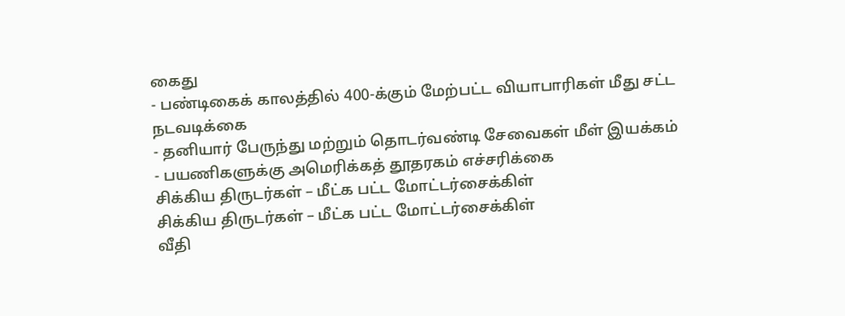கைது
- பண்டிகைக் காலத்தில் 400-க்கும் மேற்பட்ட வியாபாரிகள் மீது சட்ட நடவடிக்கை
- தனியார் பேருந்து மற்றும் தொடர்வண்டி சேவைகள் மீள் இயக்கம்
- பயணிகளுக்கு அமெரிக்கத் தூதரகம் எச்சரிக்கை
சிக்கிய திருடர்கள் – மீட்க பட்ட மோட்டர்சைக்கிள்
சிக்கிய திருடர்கள் – மீட்க பட்ட மோட்டர்சைக்கிள்
வீதி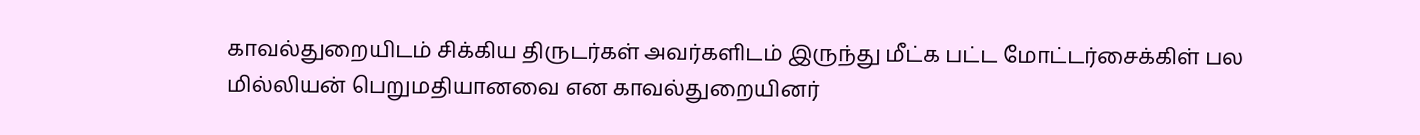காவல்துறையிடம் சிக்கிய திருடர்கள் அவர்களிடம் இருந்து மீட்க பட்ட மோட்டர்சைக்கிள் பல மில்லியன் பெறுமதியானவை என காவல்துறையினர்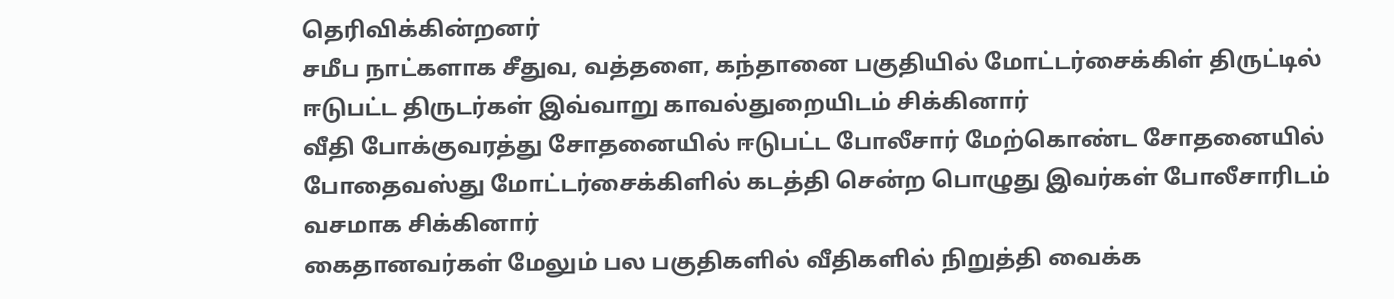தெரிவிக்கின்றனர்
சமீப நாட்களாக சீதுவ, வத்தளை, கந்தானை பகுதியில் மோட்டர்சைக்கிள் திருட்டில் ஈடுபட்ட திருடர்கள் இவ்வாறு காவல்துறையிடம் சிக்கினார்
வீதி போக்குவரத்து சோதனையில் ஈடுபட்ட போலீசார் மேற்கொண்ட சோதனையில் போதைவஸ்து மோட்டர்சைக்கிளில் கடத்தி சென்ற பொழுது இவர்கள் போலீசாரிடம் வசமாக சிக்கினார்
கைதானவர்கள் மேலும் பல பகுதிகளில் வீதிகளில் நிறுத்தி வைக்க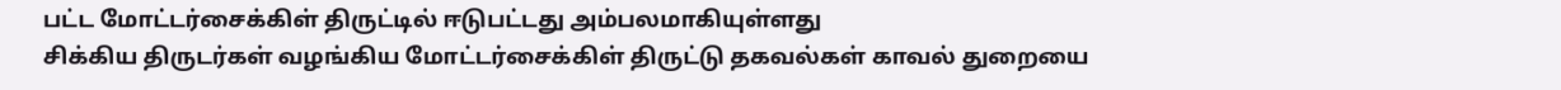பட்ட மோட்டர்சைக்கிள் திருட்டில் ஈடுபட்டது அம்பலமாகியுள்ளது
சிக்கிய திருடர்கள் வழங்கிய மோட்டர்சைக்கிள் திருட்டு தகவல்கள் காவல் துறையை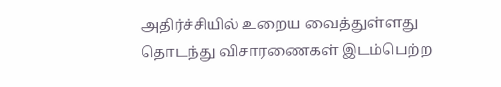அதிர்ச்சியில் உறைய வைத்துள்ளது
தொடந்து விசாரணைகள் இடம்பெற்ற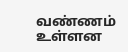வண்ணம் உள்ளன